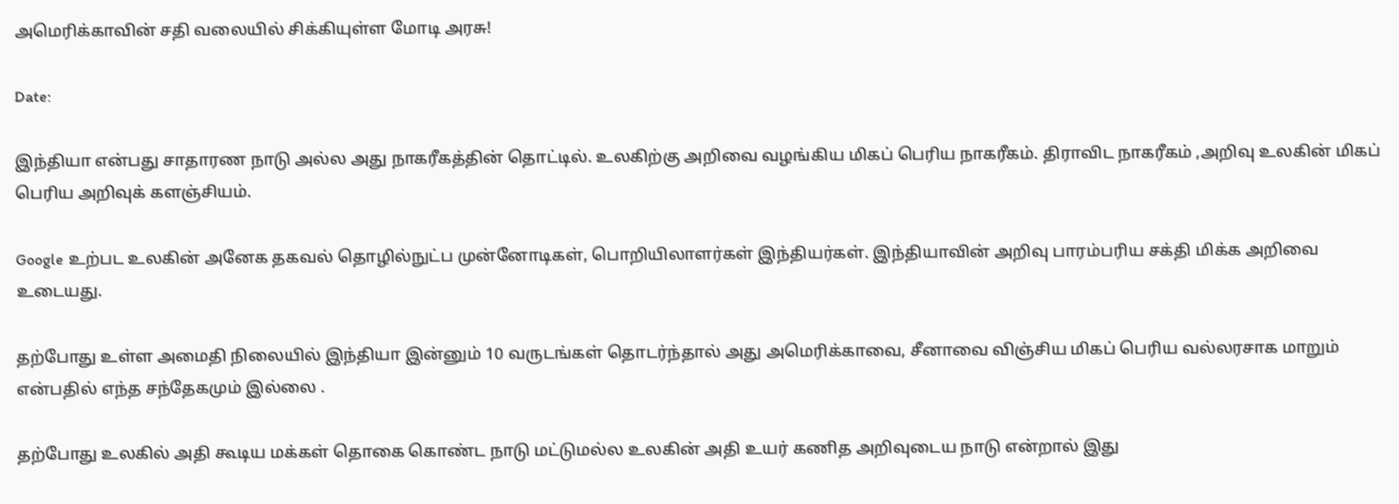அமெரிக்காவின் சதி வலையில் சிக்கியுள்ள மோடி அரசு!

Date:

இந்தியா என்பது சாதாரண நாடு அல்ல அது நாகரீகத்தின் தொட்டில். உலகிற்கு அறிவை வழங்கிய மிகப் பெரிய நாகரீகம். திராவிட நாகரீகம் ,அறிவு உலகின் மிகப் பெரிய அறிவுக் களஞ்சியம்.

Google உற்பட உலகின் அனேக தகவல் தொழில்நுட்ப முன்னோடிகள், பொறியிலாளர்கள் இந்தியர்கள். இந்தியாவின் அறிவு பாரம்பரிய சக்தி மிக்க அறிவை உடையது.

தற்போது உள்ள அமைதி நிலையில் இந்தியா இன்னும் 10 வருடங்கள் தொடர்ந்தால் அது அமெரிக்காவை, சீனாவை விஞ்சிய மிகப் பெரிய வல்லரசாக மாறும் என்பதில் எந்த சந்தேகமும் இல்லை .

தற்போது உலகில் அதி கூடிய மக்கள் தொகை கொண்ட நாடு மட்டுமல்ல உலகின் அதி உயர் கணித அறிவுடைய நாடு என்றால் இது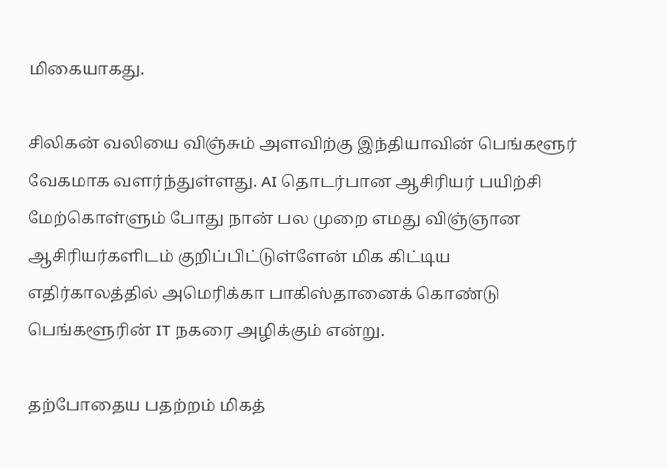மிகையாகது.

சிலிகன் வலியை விஞ்சும் அளவிற்கு இந்தியாவின் பெங்களூர் வேகமாக வளர்ந்துள்ளது. AI தொடர்பான ஆசிரியர் பயிற்சி மேற்கொள்ளும் போது நான் பல முறை எமது விஞ்ஞான ஆசிரியர்களிடம் குறிப்பிட்டுள்ளேன் மிக கிட்டிய எதிர்காலத்தில் அமெரிக்கா பாகிஸ்தானைக் கொண்டு பெங்களூரின் IT நகரை அழிக்கும் என்று.

தற்போதைய பதற்றம் மிகத்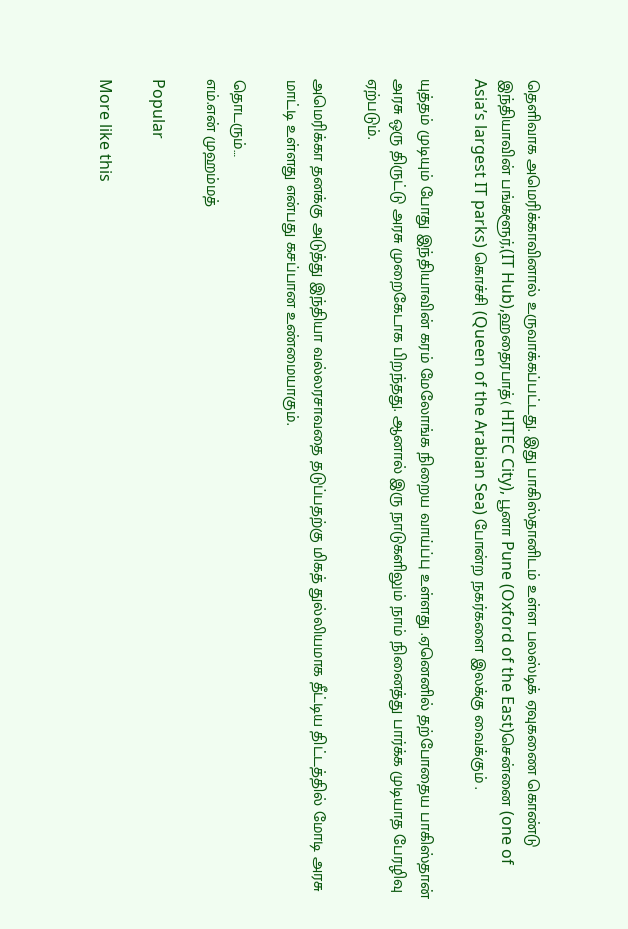தெளிவாக அமெரிக்காவினால் உருவாக்கப்பட்டது. இது பாகிஸ்தானிடம் உள்ள பலஸ்டிக் ஏவுகணை கொண்டு இந்தியாவின் பங்களூர்,(IT Hub),ஹதைரபாத்( HITEC City), பூனா Pune (Oxford of the East)சென்னை (one of Asia’s largest IT parks) கொச்சி (Queen of the Arabian Sea) போன்ற நகர்களை இலக்கு வைக்கும் .

யுத்தம் முடியும் போது இந்தியாவின் கரம் மேலோங்க நிறைய வாய்ப்பு உள்ளது .ஏனெனில் தற்போதைய பாகிஸ்தான் அரசு ஒரு திருட்டு அரசு முறைகேடாக பிறந்தது. ஆனால் இரு நாடுகளிலும் நாம் நினைத்து பார்க்க முடியாத பேரழிவு ஏற்படும்.

அமெரிக்கா தனக்கு அடுத்து இந்தியா வல்லரசாவதை தடுப்பதற்கு மிகத் துல்லியமாக தீட்டிய திட்டத்தில் மோடி அரசு மாட்டி உள்ளது என்பது கசப்பான உண்மையாகும்.

தொடரும்…
எம்.என் முஹம்மத்

Popular

More like this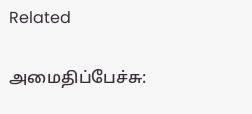Related

அமைதிப்பேச்சு: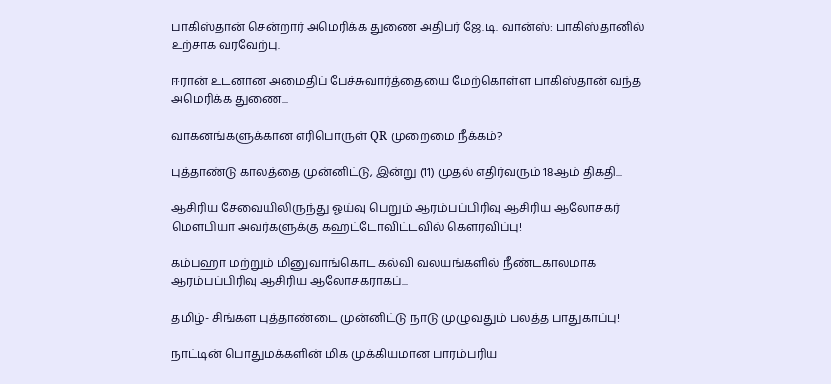பாகிஸ்தான் சென்றார் அமெரிக்க துணை அதிபர் ஜே.டி. வான்ஸ்: பாகிஸ்தானில் உற்சாக வரவேற்பு.

ஈரான் உடனான அமைதிப் பேச்சுவார்த்தையை மேற்கொள்ள பாகிஸ்தான் வந்த அமெரிக்க துணை...

வாகனங்களுக்கான எரிபொருள் QR முறைமை நீக்கம்?

புத்தாண்டு காலத்தை முன்னிட்டு, இன்று (11) முதல் எதிர்வரும் 18ஆம் திகதி...

ஆசிரிய சேவையிலிருந்து ஓய்வு பெறும் ஆரம்பப்பிரிவு ஆசிரிய ஆலோசகர் மௌபியா அவர்களுக்கு கஹட்டோவிட்டவில் கௌரவிப்பு!

கம்பஹா மற்றும் மினுவாங்கொட கல்வி வலயங்களில் நீண்டகாலமாக ஆரம்பப்பிரிவு ஆசிரிய ஆலோசகராகப்...

தமிழ்- சிங்கள புத்தாண்டை முன்னிட்டு நாடு முழுவதும் பலத்த பாதுகாப்பு!

நாட்டின் பொதுமக்களின் மிக முக்கியமான பாரம்பரிய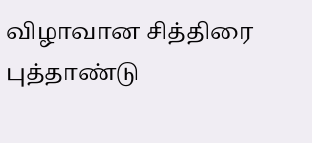விழாவான சித்திரை புத்தாண்டு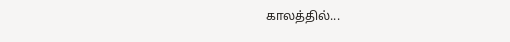காலத்தில்...